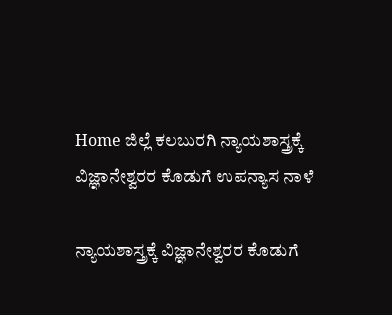Home ಜಿಲ್ಲೆ ಕಲಬುರಗಿ ನ್ಯಾಯಶಾಸ್ತ್ರಕ್ಕೆ ವಿಜ್ಞಾನೇಶ್ವರರ ಕೊಡುಗೆ ಉಪನ್ಯಾಸ ನಾಳೆ

ನ್ಯಾಯಶಾಸ್ತ್ರಕ್ಕೆ ವಿಜ್ಞಾನೇಶ್ವರರ ಕೊಡುಗೆ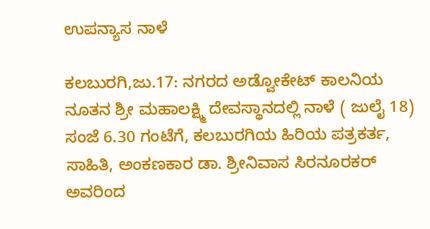ಉಪನ್ಯಾಸ ನಾಳೆ

ಕಲಬುರಗಿ,ಜು.17: ನಗರದ ಅಡ್ವೋಕೇಟ್ ಕಾಲನಿಯ ನೂತನ ಶ್ರೀ ಮಹಾಲಕ್ಷ್ಮಿ ದೇವಸ್ಥಾನದಲ್ಲಿ ನಾಳೆ ( ಜುಲೈ 18) ಸಂಜೆ 6.30 ಗಂಟೆಗೆ, ಕಲಬುರಗಿಯ ಹಿರಿಯ ಪತ್ರಕರ್ತ, ಸಾಹಿತಿ, ಅಂಕಣಕಾರ ಡಾ. ಶ್ರೀನಿವಾಸ ಸಿರನೂರಕರ್ ಅವರಿಂದ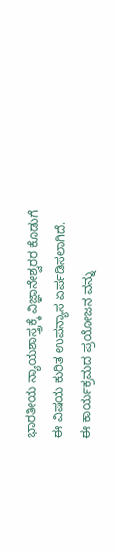ಭಾರತೀಯ ನ್ಯಾಯಶಾಸ್ತ್ರಕ್ಕೆ ವಿಜ್ಞಾನೇಶ್ವರರ ಕೊಡುಗೆ ಈ ವಿಷಯ ಕುರಿತ ಉಪನ್ಯಾಸ ಏರ್ಪಡಿಸಲಾಗಿದೆ.
ಈ ಕಾರ್ಯಕ್ರಮದ ಪ್ರಯೋಜನ ವನ್ನು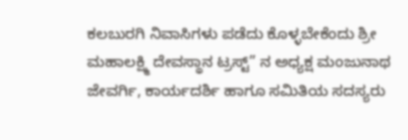ಕಲಬುರಗಿ ನಿವಾಸಿಗಳು ಪಡೆದು ಕೊಳ್ಳಬೇಕೆಂದು ಶ್ರೀ ಮಹಾಲಕ್ಷ್ಮಿ ದೇವಸ್ಥಾನ ಟ್ರಸ್ಟ್” ನ ಅಧ್ಯಕ್ಷ ಮಂಜುನಾಥ ಜೇವರ್ಗಿ, ಕಾರ್ಯದರ್ಶಿ ಹಾಗೂ ಸಮಿತಿಯ ಸದಸ್ಯರು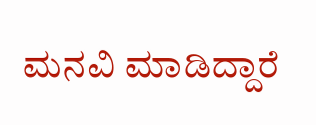ಮನವಿ ಮಾಡಿದ್ದಾರೆ